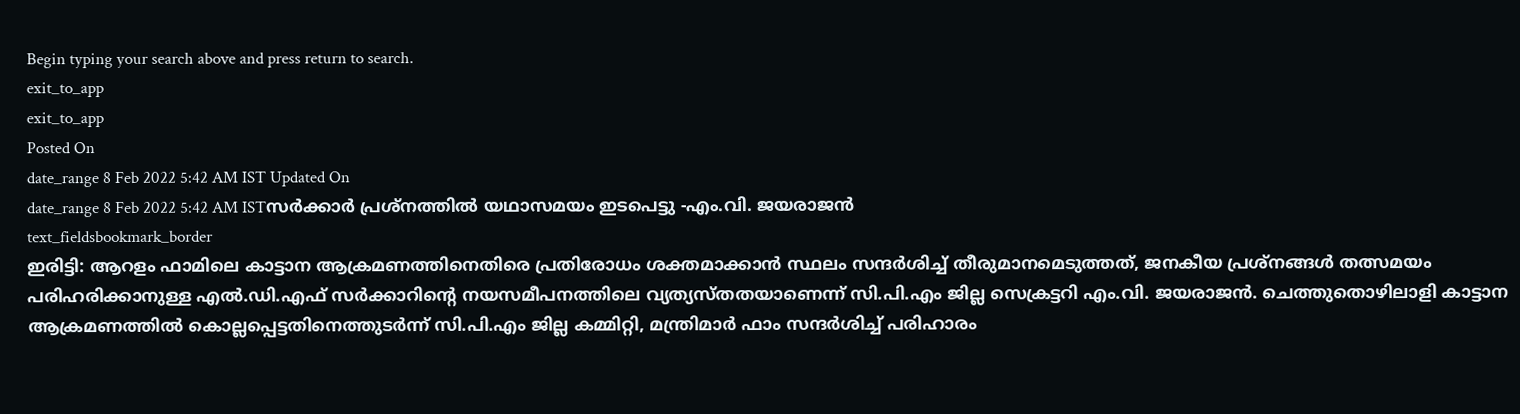Begin typing your search above and press return to search.
exit_to_app
exit_to_app
Posted On
date_range 8 Feb 2022 5:42 AM IST Updated On
date_range 8 Feb 2022 5:42 AM ISTസർക്കാർ പ്രശ്നത്തിൽ യഥാസമയം ഇടപെട്ടു -എം.വി. ജയരാജൻ
text_fieldsbookmark_border
ഇരിട്ടി: ആറളം ഫാമിലെ കാട്ടാന ആക്രമണത്തിനെതിരെ പ്രതിരോധം ശക്തമാക്കാൻ സ്ഥലം സന്ദർശിച്ച് തീരുമാനമെടുത്തത്, ജനകീയ പ്രശ്നങ്ങൾ തത്സമയം പരിഹരിക്കാനുള്ള എൽ.ഡി.എഫ് സർക്കാറിന്റെ നയസമീപനത്തിലെ വ്യത്യസ്തതയാണെന്ന് സി.പി.എം ജില്ല സെക്രട്ടറി എം.വി. ജയരാജൻ. ചെത്തുതൊഴിലാളി കാട്ടാന ആക്രമണത്തിൽ കൊല്ലപ്പെട്ടതിനെത്തുടർന്ന് സി.പി.എം ജില്ല കമ്മിറ്റി, മന്ത്രിമാർ ഫാം സന്ദർശിച്ച് പരിഹാരം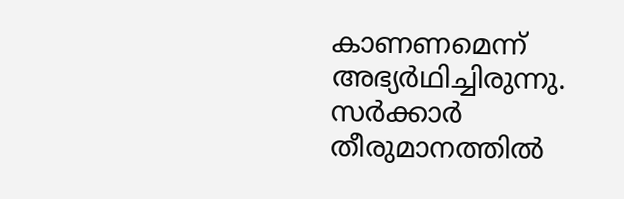കാണണമെന്ന് അഭ്യർഥിച്ചിരുന്നു. സർക്കാർ തീരുമാനത്തിൽ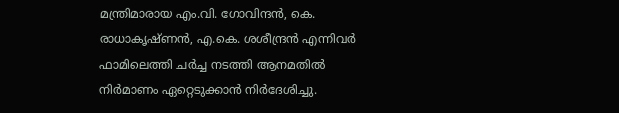മന്ത്രിമാരായ എം.വി. ഗോവിന്ദൻ, കെ. രാധാകൃഷ്ണൻ, എ.കെ. ശശീന്ദ്രൻ എന്നിവർ ഫാമിലെത്തി ചർച്ച നടത്തി ആനമതിൽ നിർമാണം ഏറ്റെടുക്കാൻ നിർദേശിച്ചു.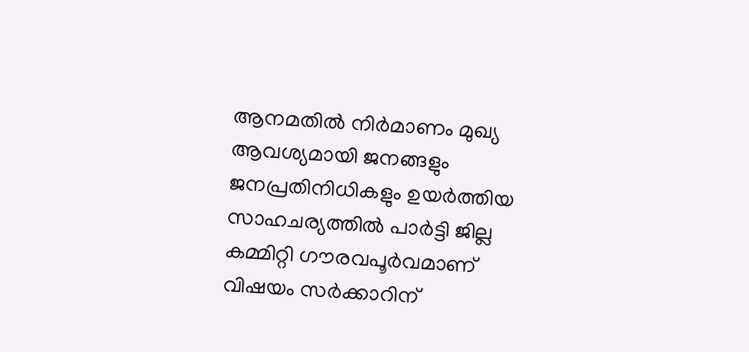ആനമതിൽ നിർമാണം മുഖ്യ ആവശ്യമായി ജനങ്ങളും ജനപ്രതിനിധികളും ഉയർത്തിയ സാഹചര്യത്തിൽ പാർട്ടി ജില്ല കമ്മിറ്റി ഗൗരവപൂർവമാണ് വിഷയം സർക്കാറിന്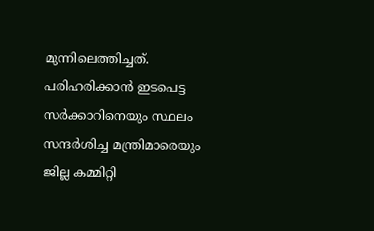മുന്നിലെത്തിച്ചത്. പരിഹരിക്കാൻ ഇടപെട്ട സർക്കാറിനെയും സ്ഥലം സന്ദർശിച്ച മന്ത്രിമാരെയും ജില്ല കമ്മിറ്റി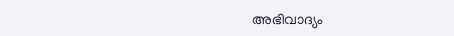അഭിവാദ്യം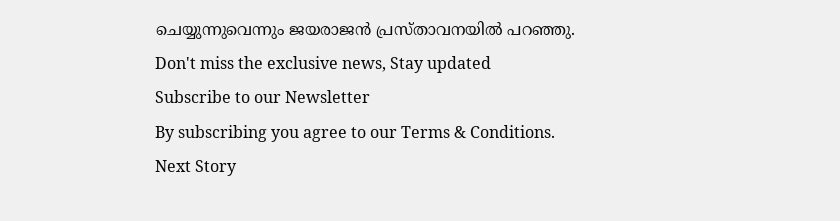ചെയ്യുന്നുവെന്നും ജയരാജൻ പ്രസ്താവനയിൽ പറഞ്ഞു.
Don't miss the exclusive news, Stay updated
Subscribe to our Newsletter
By subscribing you agree to our Terms & Conditions.
Next Story